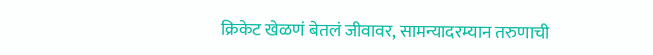क्रिकेट खेळणं बेतलं जीवावर, सामन्यादरम्यान तरुणाची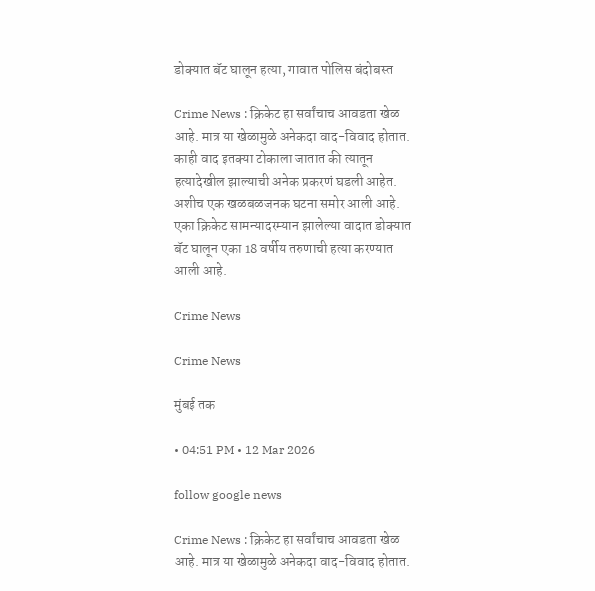डोक्यात बॅट घालून हत्या, गावात पोलिस बंदोबस्त

Crime News : क्रिकेट हा सर्वांचाच आवडता खेळ आहे. मात्र या खेळामुळे अनेकदा वाद-विवाद होतात. काही वाद इतक्या टोकाला जातात की त्यातून हत्यादेखील झाल्याची अनेक प्रकरणं घडली आहेत. अशीच एक खळबळजनक घटना समोर आली आहे. एका क्रिकेट सामन्यादरम्यान झालेल्या वादात डोक्यात बॅट घालून एका 18 वर्षीय तरुणाची हत्या करण्यात आली आहे.

Crime News

Crime News

मुंबई तक

• 04:51 PM • 12 Mar 2026

follow google news

Crime News : क्रिकेट हा सर्वांचाच आवडता खेळ आहे. मात्र या खेळामुळे अनेकदा वाद-विवाद होतात.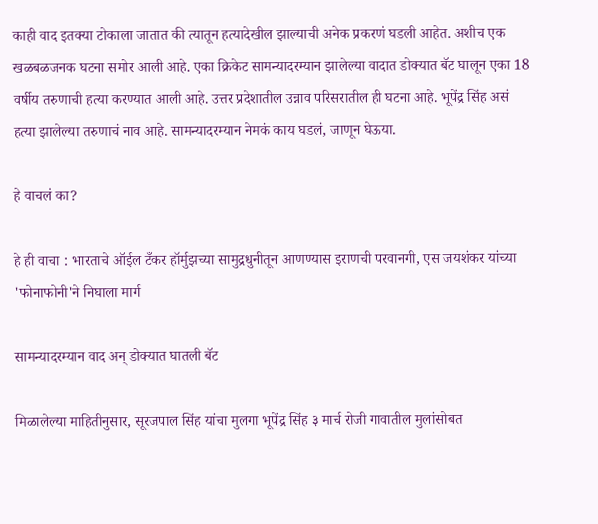काही वाद इतक्या टोकाला जातात की त्यातून हत्यादेखील झाल्याची अनेक प्रकरणं घडली आहेत. अशीच एक खळबळजनक घटना समोर आली आहे. एका क्रिकेट सामन्यादरम्यान झालेल्या वादात डोक्यात बॅट घालून एका 18 वर्षीय तरुणाची हत्या करण्यात आली आहे. उत्तर प्रदेशातील उन्नाव परिसरातील ही घटना आहे. भूपेंद्र सिंह असं हत्या झालेल्या तरुणाचं नाव आहे. सामन्यादरम्यान नेमकं काय घडलं, जाणून घेऊया.

हे वाचलं का?

हे ही वाचा : भारताचे ऑईल टँकर हॉर्मुझच्या सामुद्रधुनीतून आणण्यास इराणची परवानगी, एस जयशंकर यांच्या 'फोनाफोनी'ने निघाला मार्ग

सामन्यादरम्यान वाद अन् डोक्यात घातली बॅट

मिळालेल्या माहितीनुसार, सूरजपाल सिंह यांचा मुलगा भूपेंद्र सिंह ३ मार्च रोजी गावातील मुलांसोबत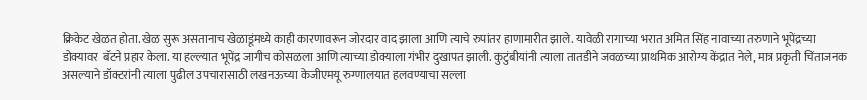क्रिकेट खेळत होता. खेळ सुरू असतानाच खेळाडूंमध्ये काही कारणावरून जोरदार वाद झाला आणि त्याचे रुपांतर हाणामारीत झाले. यावेळी रागाच्या भरात अमित सिंह नावाच्या तरुणाने भूपेंद्रच्या डोक्यावर  बॅटने प्रहार केला. या हल्ल्यात भूपेंद्र जागीच कोसळला आणि त्याच्या डोक्याला गंभीर दुखापत झाली. कुटुंबीयांनी त्याला तातडीने जवळच्या प्राथमिक आरोग्य केंद्रात नेले, मात्र प्रकृती चिंताजनक असल्याने डॉक्टरांनी त्याला पुढील उपचारासाठी लखनऊच्या केजीएमयू रुग्णालयात हलवण्याचा सल्ला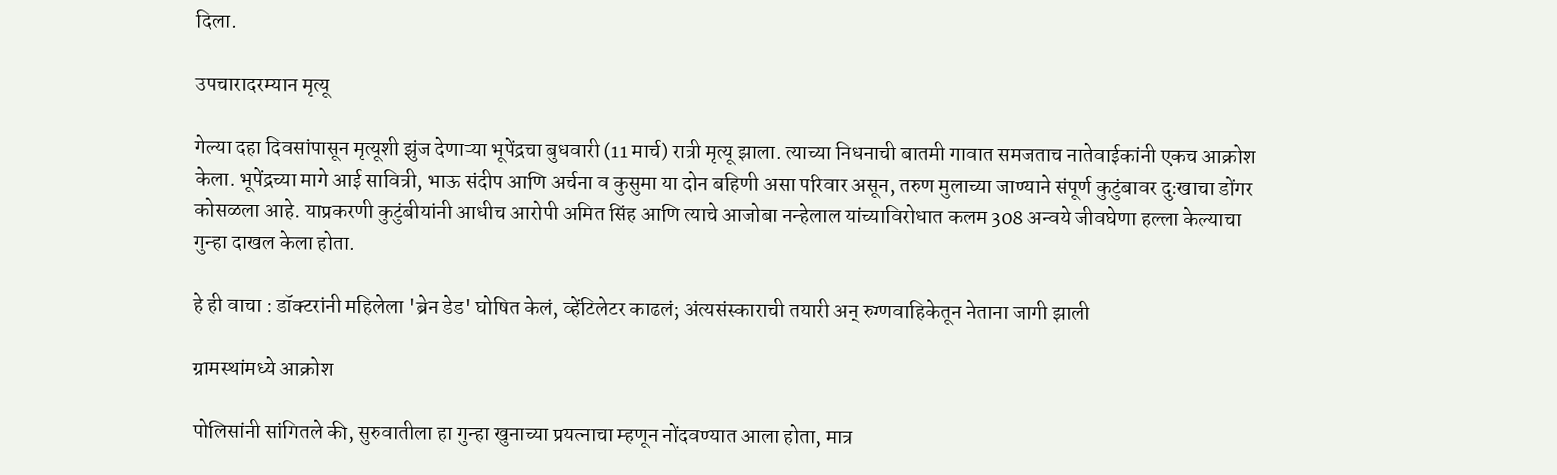दिला.

उपचारादरम्यान मृत्यू

गेल्या दहा दिवसांपासून मृत्यूशी झुंज देणाऱ्या भूपेंद्रचा बुधवारी (11 मार्च) रात्री मृत्यू झाला. त्याच्या निधनाची बातमी गावात समजताच नातेवाईकांनी एकच आक्रोश केला. भूपेंद्रच्या मागे आई सावित्री, भाऊ संदीप आणि अर्चना व कुसुमा या दोन बहिणी असा परिवार असून, तरुण मुलाच्या जाण्याने संपूर्ण कुटुंबावर दुःखाचा डोंगर कोसळला आहे. याप्रकरणी कुटुंबीयांनी आधीच आरोपी अमित सिंह आणि त्याचे आजोबा नन्हेलाल यांच्याविरोधात कलम 308 अन्वये जीवघेणा हल्ला केल्याचा गुन्हा दाखल केला होता.

हे ही वाचा : डॉक्टरांनी महिलेला 'ब्रेन डेड' घोषित केलं, व्हेंटिलेटर काढलं; अंत्यसंस्काराची तयारी अन् रुग्णवाहिकेतून नेताना जागी झाली

ग्रामस्थांमध्ये आक्रोश

पोलिसांनी सांगितले की, सुरुवातीला हा गुन्हा खुनाच्या प्रयत्नाचा म्हणून नोंदवण्यात आला होता, मात्र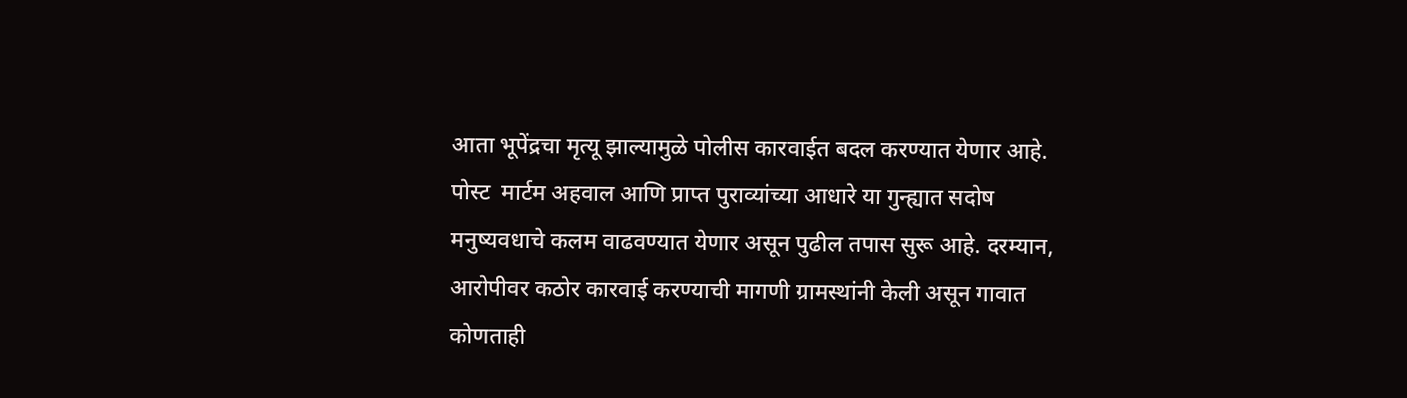आता भूपेंद्रचा मृत्यू झाल्यामुळे पोलीस कारवाईत बदल करण्यात येणार आहे. पोस्ट  मार्टम अहवाल आणि प्राप्त पुराव्यांच्या आधारे या गुन्ह्यात सदोष मनुष्यवधाचे कलम वाढवण्यात येणार असून पुढील तपास सुरू आहे. दरम्यान, आरोपीवर कठोर कारवाई करण्याची मागणी ग्रामस्थांनी केली असून गावात कोणताही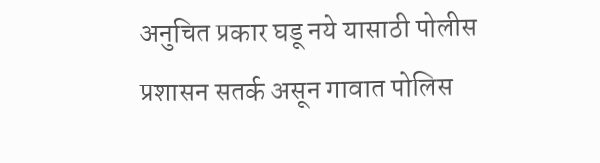अनुचित प्रकार घडू नये यासाठी पोलीस प्रशासन सतर्क असून गावात पोलिस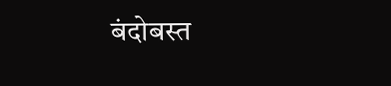बंदोबस्त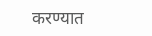करण्यात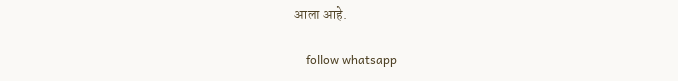आला आहे.

    follow whatsapp